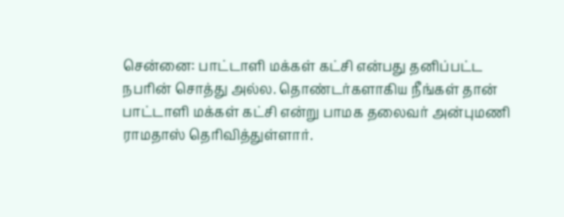சென்னை: பாட்டாளி மக்கள் கட்சி என்பது தனிப்பட்ட நபரின் சொத்து அல்ல. தொண்டர்களாகிய நீங்கள் தான் பாட்டாளி மக்கள் கட்சி என்று பாமக தலைவர் அன்புமணி ராமதாஸ் தெரிவித்துள்ளார்.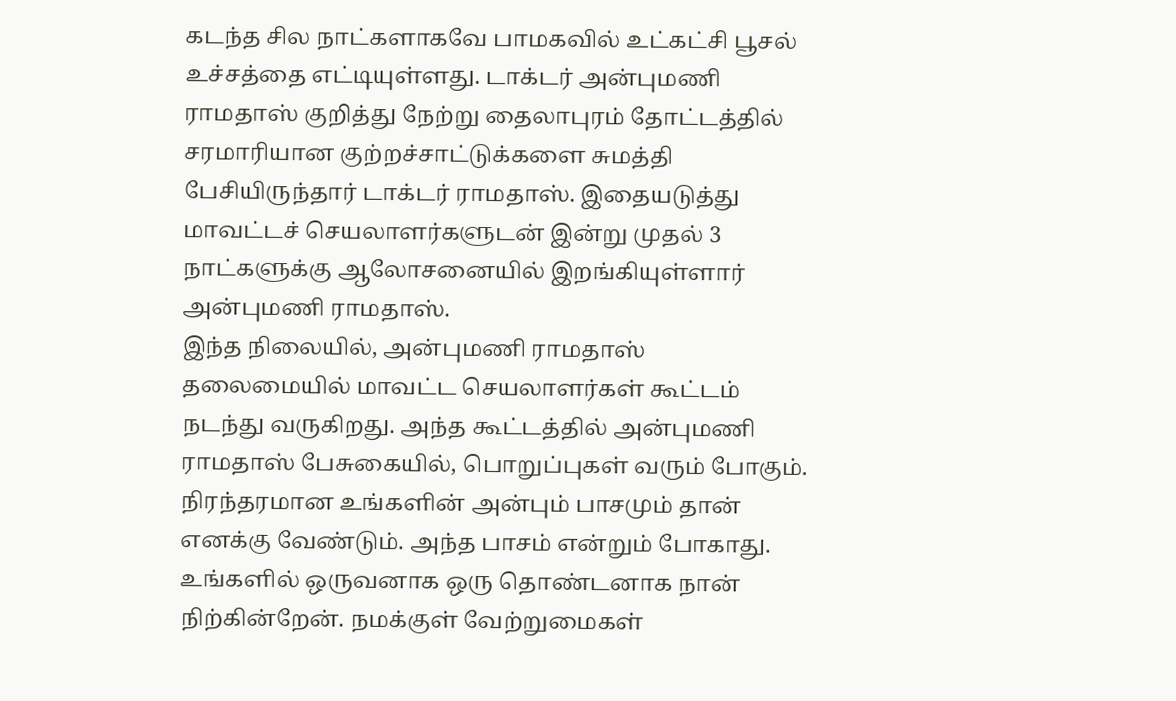கடந்த சில நாட்களாகவே பாமகவில் உட்கட்சி பூசல் உச்சத்தை எட்டியுள்ளது. டாக்டர் அன்புமணி ராமதாஸ் குறித்து நேற்று தைலாபுரம் தோட்டத்தில் சரமாரியான குற்றச்சாட்டுக்களை சுமத்தி பேசியிருந்தார் டாக்டர் ராமதாஸ். இதையடுத்து மாவட்டச் செயலாளர்களுடன் இன்று முதல் 3 நாட்களுக்கு ஆலோசனையில் இறங்கியுள்ளார் அன்புமணி ராமதாஸ்.
இந்த நிலையில், அன்புமணி ராமதாஸ் தலைமையில் மாவட்ட செயலாளர்கள் கூட்டம் நடந்து வருகிறது. அந்த கூட்டத்தில் அன்புமணி ராமதாஸ் பேசுகையில், பொறுப்புகள் வரும் போகும். நிரந்தரமான உங்களின் அன்பும் பாசமும் தான் எனக்கு வேண்டும். அந்த பாசம் என்றும் போகாது. உங்களில் ஒருவனாக ஒரு தொண்டனாக நான் நிற்கின்றேன். நமக்குள் வேற்றுமைகள்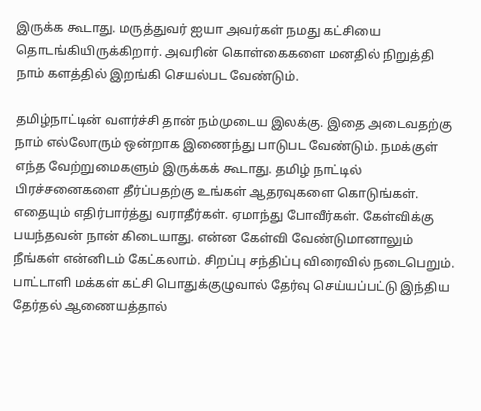இருக்க கூடாது. மருத்துவர் ஐயா அவர்கள் நமது கட்சியை தொடங்கியிருக்கிறார். அவரின் கொள்கைகளை மனதில் நிறுத்தி நாம் களத்தில் இறங்கி செயல்பட வேண்டும்.

தமிழ்நாட்டின் வளர்ச்சி தான் நம்முடைய இலக்கு. இதை அடைவதற்கு நாம் எல்லோரும் ஒன்றாக இணைந்து பாடுபட வேண்டும். நமக்குள் எந்த வேற்றுமைகளும் இருக்கக் கூடாது. தமிழ் நாட்டில் பிரச்சனைகளை தீர்ப்பதற்கு உங்கள் ஆதரவுகளை கொடுங்கள்.
எதையும் எதிர்பார்த்து வராதீர்கள். ஏமாந்து போவீர்கள். கேள்விக்கு பயந்தவன் நான் கிடையாது. என்ன கேள்வி வேண்டுமானாலும் நீங்கள் என்னிடம் கேட்கலாம். சிறப்பு சந்திப்பு விரைவில் நடைபெறும்.
பாட்டாளி மக்கள் கட்சி பொதுக்குழுவால் தேர்வு செய்யப்பட்டு இந்திய தேர்தல் ஆணையத்தால்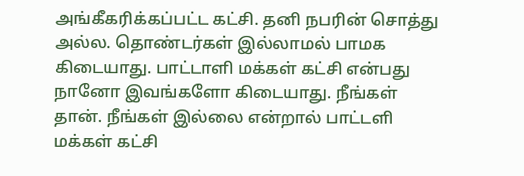அங்கீகரிக்கப்பட்ட கட்சி. தனி நபரின் சொத்து அல்ல. தொண்டர்கள் இல்லாமல் பாமக கிடையாது. பாட்டாளி மக்கள் கட்சி என்பது நானோ இவங்களோ கிடையாது. நீங்கள் தான். நீங்கள் இல்லை என்றால் பாட்டளி மக்கள் கட்சி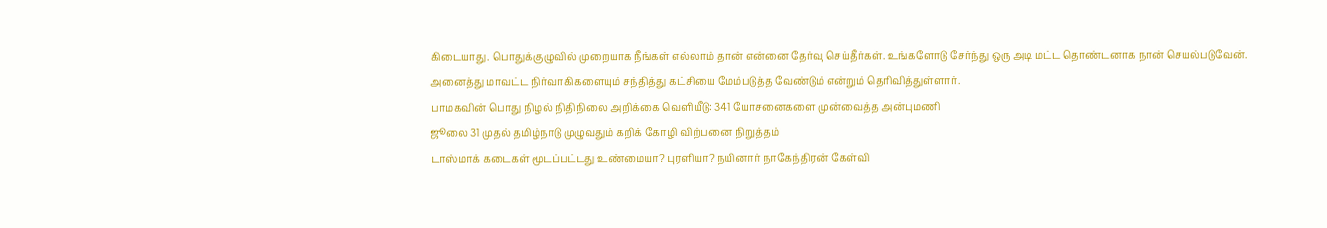கிடையாது. பொதுக்குழுவில் முறையாக நீங்கள் எல்லாம் தான் என்னை தேர்வு செய்தீர்கள். உங்களோடு சேர்ந்து ஒரு அடி மட்ட தொண்டனாக நான் செயல்படுவேன். அனைத்து மாவட்ட நிர்வாகிகளையும் சந்தித்து கட்சியை மேம்படுத்த வேண்டும் என்றும் தெரிவித்துள்ளார்.
பாமகவின் பொது நிழல் நிதிநிலை அறிக்கை வெளியீடு: 341 யோசனைகளை முன்வைத்த அன்புமணி
ஜூலை 31 முதல் தமிழ்நாடு முழுவதும் கறிக் கோழி விற்பனை நிறுத்தம்
டாஸ்மாக் கடைகள் மூடப்பட்டது உண்மையா? புரளியா? நயினார் நாகேந்திரன் கேள்வி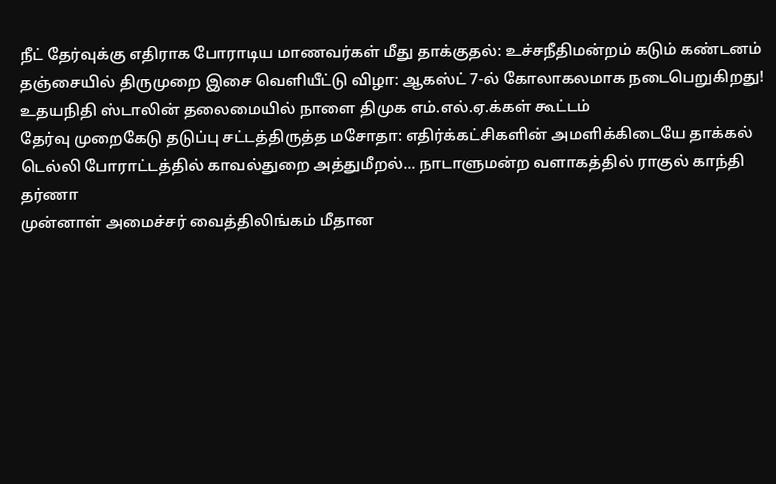நீட் தேர்வுக்கு எதிராக போராடிய மாணவர்கள் மீது தாக்குதல்: உச்சநீதிமன்றம் கடும் கண்டனம்
தஞ்சையில் திருமுறை இசை வெளியீட்டு விழா: ஆகஸ்ட் 7-ல் கோலாகலமாக நடைபெறுகிறது!
உதயநிதி ஸ்டாலின் தலைமையில் நாளை திமுக எம்.எல்.ஏ.க்கள் கூட்டம்
தேர்வு முறைகேடு தடுப்பு சட்டத்திருத்த மசோதா: எதிர்க்கட்சிகளின் அமளிக்கிடையே தாக்கல்
டெல்லி போராட்டத்தில் காவல்துறை அத்துமீறல்... நாடாளுமன்ற வளாகத்தில் ராகுல் காந்தி தர்ணா
முன்னாள் அமைச்சர் வைத்திலிங்கம் மீதான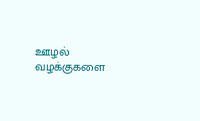ஊழல் வழக்குகளை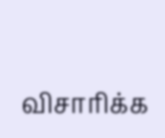விசாரிக்க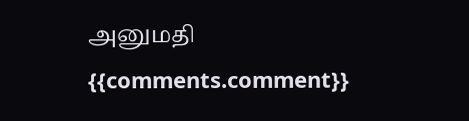அனுமதி
{{comments.comment}}